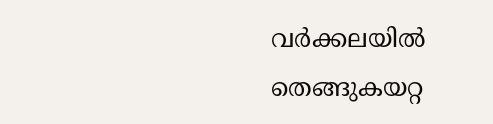വർക്കലയിൽ തെങ്ങുകയറ്റ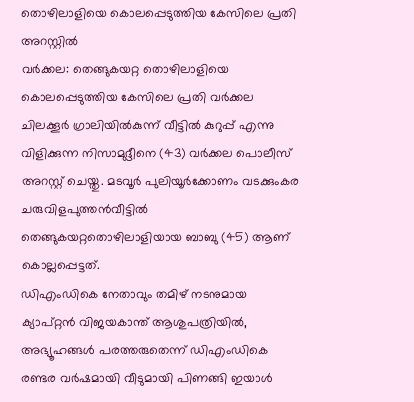തൊഴിലാളിയെ കൊലപ്പെടുത്തിയ കേസിലെ പ്രതി അറസ്റ്റിൽ
വർക്കല: തെങ്ങുകയറ്റ തൊഴിലാളിയെ കൊലപ്പെടുത്തിയ കേസിലെ പ്രതി വർക്കല ചിലക്കൂർ ഗ്രാലിയിൽകുന്ന് വീട്ടിൽ കുറുപ്പ് എന്നു വിളിക്കുന്ന നിസാമുദ്ദീനെ (43) വർക്കല പൊലീസ് അറസ്റ്റ് ചെയ്തു. മടവൂർ പുലിയൂർക്കോണം വടക്കുംകര ചരുവിളപുത്തൻവീട്ടിൽ തെങ്ങുകയറ്റതൊഴിലാളിയായ ബാബു (45) ആണ് കൊല്ലപ്പെട്ടത്.
ഡിഎംഡികെ നേതാവും തമിഴ് നടനുമായ ക്യാപ്റ്റൻ വിജയകാന്ത് ആശുപത്രിയിൽ, അഭ്യൂഹങ്ങൾ പരത്തരുതെന്ന് ഡിഎംഡികെ
രണ്ടര വർഷമായി വീടുമായി പിണങ്ങി ഇയാൾ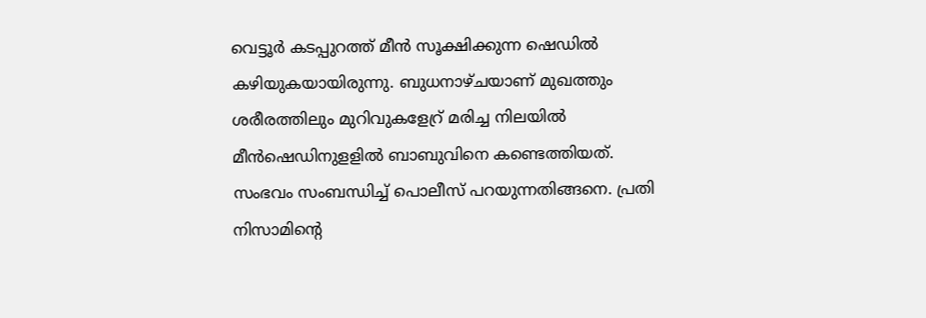വെട്ടൂർ കടപ്പുറത്ത് മീൻ സൂക്ഷിക്കുന്ന ഷെഡിൽ കഴിയുകയായിരുന്നു. ബുധനാഴ്ചയാണ് മുഖത്തും ശരീരത്തിലും മുറിവുകളേറ്ര് മരിച്ച നിലയിൽ മീൻഷെഡിനുളളിൽ ബാബുവിനെ കണ്ടെത്തിയത്. സംഭവം സംബന്ധിച്ച് പൊലീസ് പറയുന്നതിങ്ങനെ. പ്രതി നിസാമിന്റെ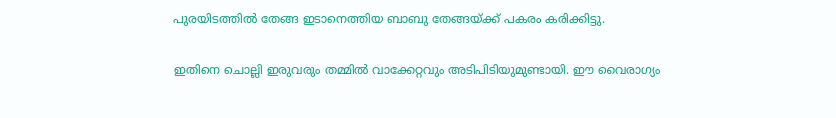പുരയിടത്തിൽ തേങ്ങ ഇടാനെത്തിയ ബാബു തേങ്ങയ്ക്ക് പകരം കരിക്കിട്ടു.

ഇതിനെ ചൊല്ലി ഇരുവരും തമ്മിൽ വാക്കേറ്റവും അടിപിടിയുമുണ്ടായി. ഈ വൈരാഗ്യം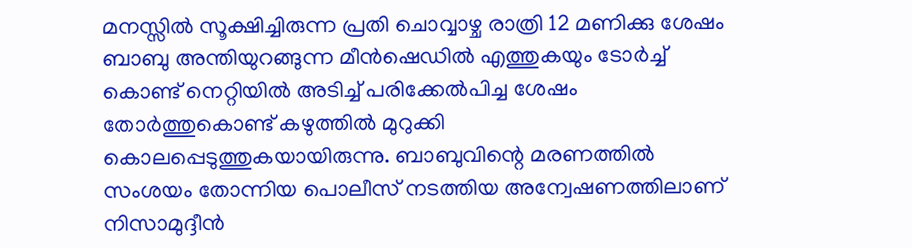മനസ്സിൽ സൂക്ഷിച്ചിരുന്ന പ്രതി ചൊവ്വാഴ്ച രാത്രി 12 മണിക്കു ശേഷം ബാബു അന്തിയുറങ്ങുന്ന മീൻഷെഡിൽ എത്തുകയും ടോർച്ച് കൊണ്ട് നെറ്റിയിൽ അടിച്ച് പരിക്കേൽപിച്ച ശേഷം തോർത്തുകൊണ്ട് കഴുത്തിൽ മുറുക്കി കൊലപ്പെടുത്തുകയായിരുന്നു. ബാബുവിന്റെ മരണത്തിൽ സംശയം തോന്നിയ പൊലീസ് നടത്തിയ അന്വേഷണത്തിലാണ് നിസാമുദ്ദീൻ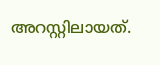അറസ്റ്റിലായത്.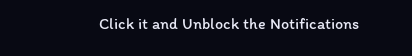Click it and Unblock the Notifications